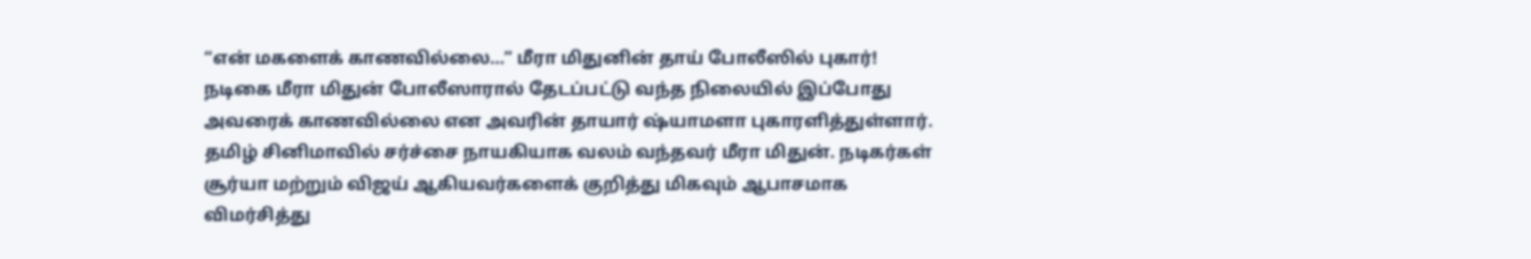“என் மகளைக் காணவில்லை…” மீரா மிதுனின் தாய் போலீஸில் புகார்!
நடிகை மீரா மிதுன் போலீஸாரால் தேடப்பட்டு வந்த நிலையில் இப்போது அவரைக் காணவில்லை என அவரின் தாயார் ஷ்யாமளா புகாரளித்துள்ளார். தமிழ் சினிமாவில் சர்ச்சை நாயகியாக வலம் வந்தவர் மீரா மிதுன். நடிகர்கள் சூர்யா மற்றும் விஜய் ஆகியவர்களைக் குறித்து மிகவும் ஆபாசமாக விமர்சித்து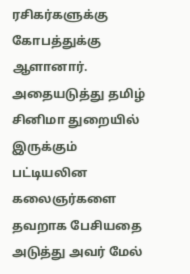ரசிகர்களுக்கு கோபத்துக்கு ஆளானார். அதையடுத்து தமிழ் சினிமா துறையில் இருக்கும் பட்டியலின கலைஞர்களை தவறாக பேசியதை அடுத்து அவர் மேல்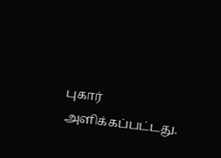புகார் அளிக்கப்பட்டது.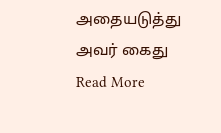அதையடுத்து அவர் கைது
Read More